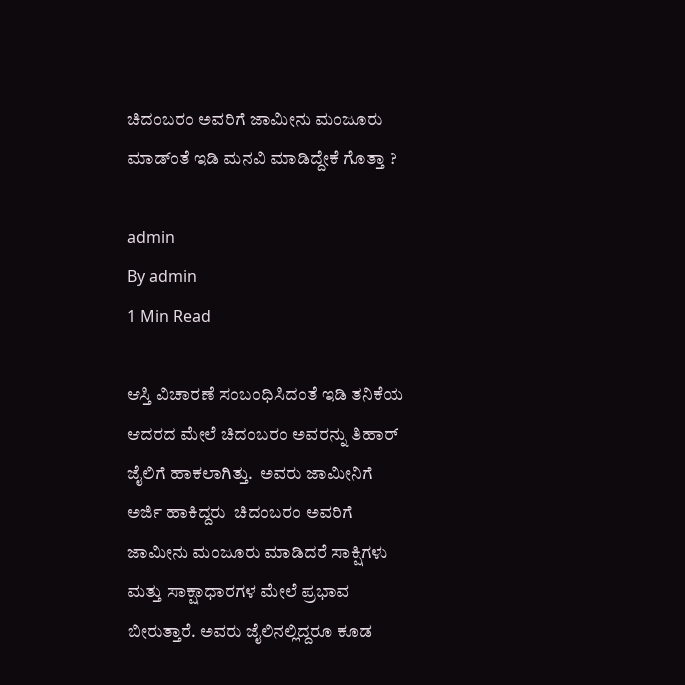ಚಿದಂಬರಂ ಅವರಿಗೆ ಜಾಮೀನು ಮಂಜೂರು ಮಾಡ್ಂತೆ ಇಡಿ ಮನವಿ ಮಾಡಿದ್ದೇಕೆ ಗೊತ್ತಾ ?

admin
By admin
1 Min Read

ಆಸ್ತಿ ವಿಚಾರಣೆ ಸಂಬಂಧಿಸಿದಂತೆ ಇಡಿ ತನಿಕೆಯ ಆದರದ ಮೇಲೆ ಚಿದಂಬರಂ ಅವರನ್ನು ತಿಹಾರ್ ಜೈಲಿಗೆ ಹಾಕಲಾಗಿತ್ತು.  ಅವರು ಜಾಮೀನಿಗೆ ಅರ್ಜಿ ಹಾಕಿದ್ದರು  ಚಿದಂಬರಂ ಅವರಿಗೆ ಜಾಮೀನು ಮಂಜೂರು ಮಾಡಿದರೆ ಸಾಕ್ಷಿಗಳು ಮತ್ತು ಸಾಕ್ಷಾಧಾರಗಳ ಮೇಲೆ ಪ್ರಭಾವ ಬೀರುತ್ತಾರೆ. ಅವರು ಜೈಲಿನಲ್ಲಿದ್ದರೂ ಕೂಡ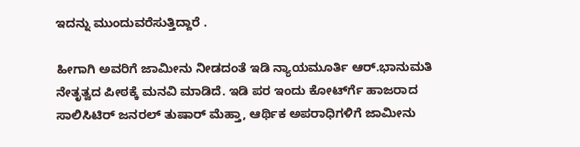ಇದನ್ನು ಮುಂದುವರೆಸುತ್ತಿದ್ದಾರೆ .

ಹೀಗಾಗಿ ಅವರಿಗೆ ಜಾಮೀನು ನೀಡದಂತೆ ಇಡಿ ನ್ಯಾಯಮೂರ್ತಿ ಆರ್.ಭಾನುಮತಿ ನೇತೃತ್ವದ ಪೀಠಕ್ಕೆ ಮನವಿ ಮಾಡಿದೆ. ಇಡಿ ಪರ ಇಂದು ಕೋರ್ಟ್‍ಗೆ ಹಾಜರಾದ ಸಾಲಿಸಿಟಿರ್ ಜನರಲ್ ತುಷಾರ್ ಮೆಹ್ತಾ, ಆರ್ಥಿಕ ಅಪರಾಧಿಗಳಿಗೆ ಜಾಮೀನು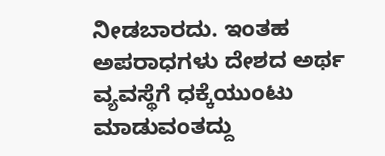ನೀಡಬಾರದು. ಇಂತಹ ಅಪರಾಧಗಳು ದೇಶದ ಅರ್ಥ ವ್ಯವಸ್ಥೆಗೆ ಧಕ್ಕೆಯುಂಟು ಮಾಡುವಂತದ್ದು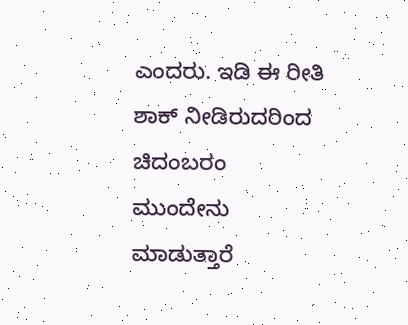ಎಂದರು. ಇಡಿ ಈ ರೀತಿ ಶಾಕ್ ನೀಡಿರುದರಿಂದ ಚಿದಂಬರಂ ಮುಂದೇನು ಮಾಡುತ್ತಾರೆ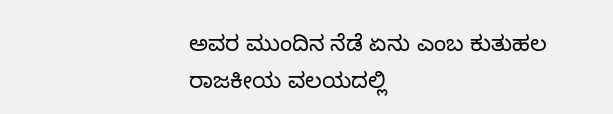ಅವರ ಮುಂದಿನ ನೆಡೆ ಏನು ಎಂಬ ಕುತುಹಲ ರಾಜಕೀಯ ವಲಯದಲ್ಲಿ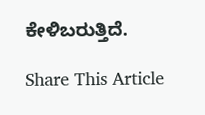ಕೇಳಿಬರುತ್ತಿದೆ.

Share This Article